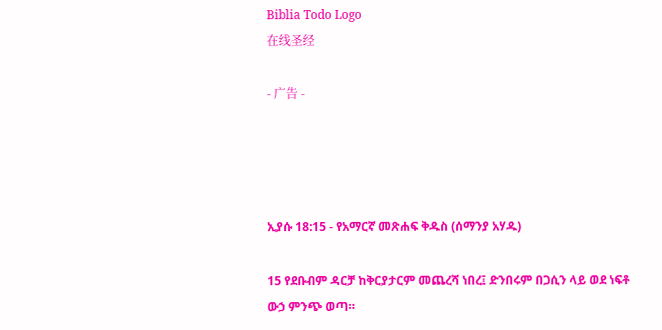Biblia Todo Logo
在线圣经

- 广告 -




ኢያሱ 18:15 - የአማርኛ መጽሐፍ ቅዱስ (ሰማንያ አሃዱ)

15 የደቡብም ዳርቻ ከቅርያታርም መጨረሻ ነበረ፤ ድንበሩም በጋሲን ላይ ወደ ነፍቶ ውኃ ምንጭ ወጣ።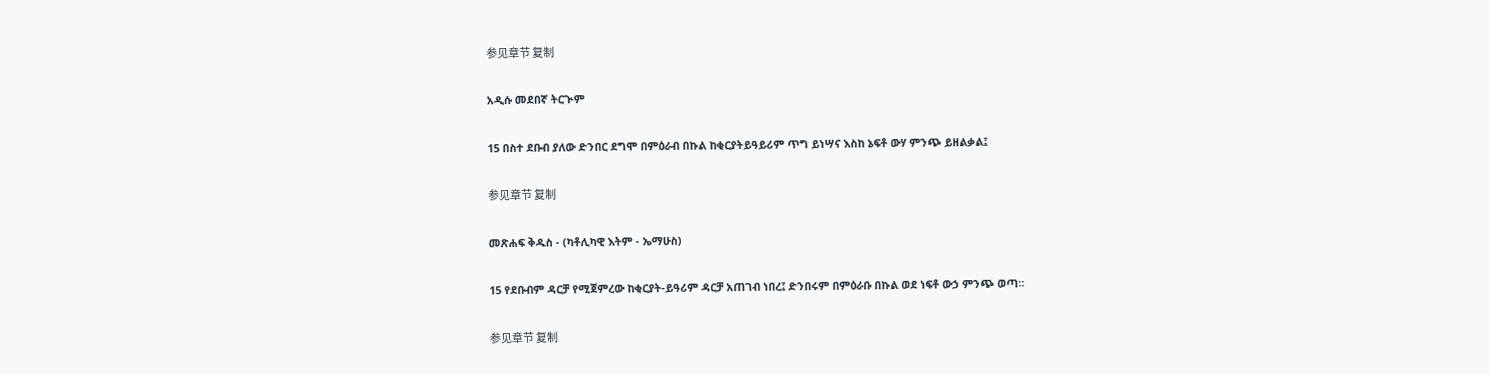参见章节 复制

አዲሱ መደበኛ ትርጒም

15 በስተ ደቡብ ያለው ድንበር ደግሞ በምዕራብ በኩል ከቂርያትይዓይሪም ጥግ ይነሣና እስከ ኔፍቶ ውሃ ምንጭ ይዘልቃል፤

参见章节 复制

መጽሐፍ ቅዱስ - (ካቶሊካዊ እትም - ኤማሁስ)

15 የደቡብም ዳርቻ የሚጀምረው ከቂርያት-ይዓሪም ዳርቻ አጠገብ ነበረ፤ ድንበሩም በምዕራቡ በኩል ወደ ነፍቶ ውኃ ምንጭ ወጣ።

参见章节 复制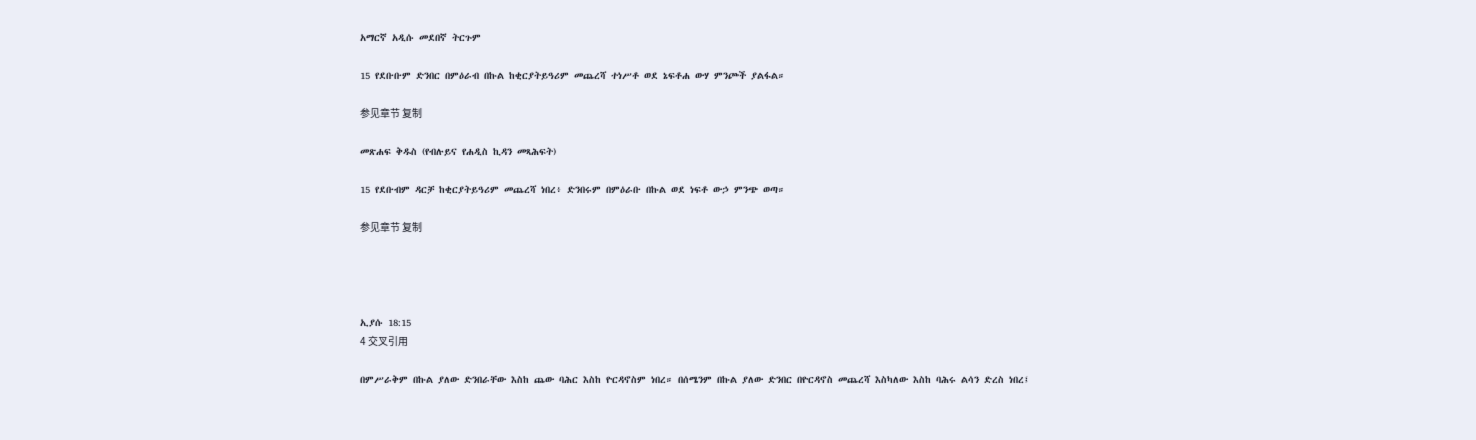አማርኛ አዲሱ መደበኛ ትርጉም

15 የደቡቡም ድንበር በምዕራብ በኩል ከቂርያትይዓሪም መጨረሻ ተነሥቶ ወደ ኔፍቶሐ ውሃ ምንጮች ያልፋል።

参见章节 复制

መጽሐፍ ቅዱስ (የብሉይና የሐዲስ ኪዳን መጻሕፍት)

15 የደቡብም ዳርቻ ከቂርያትይዓሪም መጨረሻ ነበረ፥ ድንበሩም በምዕራቡ በኩል ወደ ነፍቶ ውኃ ምንጭ ወጣ።

参见章节 复制




ኢያሱ 18:15
4 交叉引用

በምሥራቅም በኩል ያለው ድንበራቸው እስከ ጨው ባሕር እስከ ዮርዳኖስም ነበረ። በሰሜንም በኩል ያለው ድንበር በዮርዳኖስ መጨረሻ እስካለው እስከ ባሕሩ ልሳን ድረስ ነበረ፤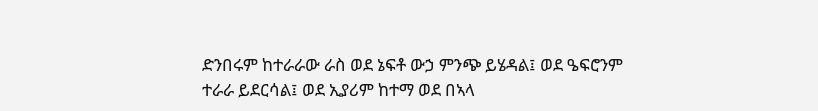ድንበሩም ከተራራው ራስ ወደ ኔፍቶ ውኃ ምንጭ ይሄዳል፤ ወደ ዔፍሮንም ተራራ ይደርሳል፤ ወደ ኢያሪም ከተማ ወደ በኣላ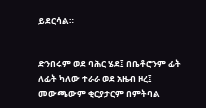ይደርሳል።


ድንበሩም ወደ ባሕር ሄደ፤ በቤቶሮንም ፊት ለፊት ካለው ተራራ ወደ አዜብ ዞረ፤ መውጫውም ቂርያታርም በምትባል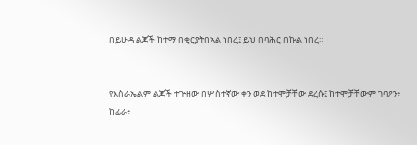በይሁዳ ልጆች ከተማ በቂርያትበኣል ነበረ፤ ይህ በባሕር በኩል ነበረ።


የእስራኤልም ልጆች ተጕዘው በሦስተኛው ቀን ወደ ከተሞቻቸው ደረሱ፤ ከተሞቻቸውም ገባዖን፥ ከፊራ፥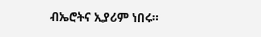ብኤሮትና ኢያሪም ነበሩ።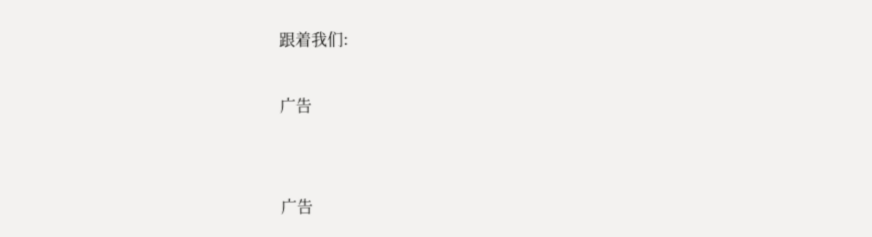跟着我们:

广告


广告